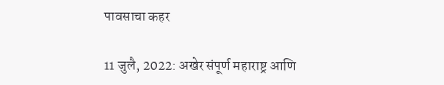पावसाचा कहर

11 जुलै, 2022: अखेर संपूर्ण महाराष्ट्र आणि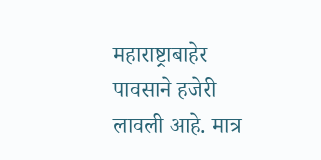महाराष्ट्राबाहेर पावसाने हजेरी लावली आहे. मात्र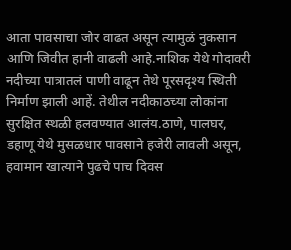आता पावसाचा जोर वाढत असून त्यामुळं नुकसान आणि जिवीत हानी वाढली आहे.नाशिक येथे गोदावरी नदीच्या पात्रातलं पाणी वाढून तेथे पूरसदृश्य स्थिती निर्माण झाली आहें. तेथील नदीकाठच्या लोकांना सुरक्षित स्थळी हलवण्यात आलंय.ठाणे, पालघर, डहाणू येथे मुसळधार पावसाने हजेरी लावली असून, हवामान खात्याने पुढचे पाच दिवस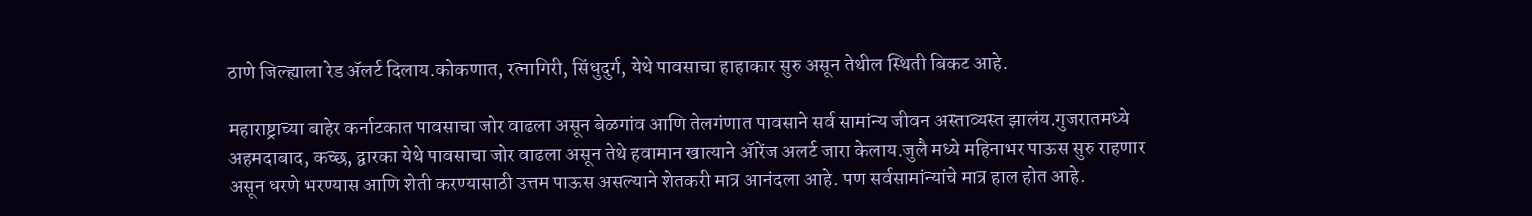ठाणे जिल्ह्याला रेड ॲलर्ट दिलाय.कोकणात, रत्नागिरी, सिंधुदुर्ग, येथे पावसाचा हाहाकार सुरु असून तेथील स्थिती बिकट आहे.

महाराष्ट्राच्या बाहेर कर्नाटकात पावसाचा जोर वाढला असून बेळगांव आणि तेलगंणात पावसाने सर्व सामांन्य जीवन अस्ताव्यस्त झालंय.गुजरातमध्ये अहमदाबाद, कच्छ, द्वारका येथे पावसाचा जोर वाढला असून तेथे हवामान खात्याने ॲारेंज अलर्ट जारा केलाय.जुलै मध्ये महिनाभर पाऊस सुरु राहणार असून धरणे भरण्यास आणि शेती करण्यासाठी उत्तम पाऊस असल्याने शेतकरी मात्र आनंदला आहे. पण सर्वसामांन्यांचे मात्र हाल होत आहे.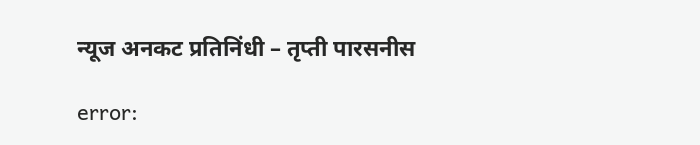न्यूज अनकट प्रतिनिंधी – तृप्ती पारसनीस

error: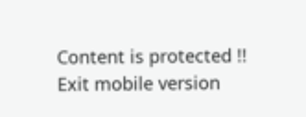Content is protected !!
Exit mobile version